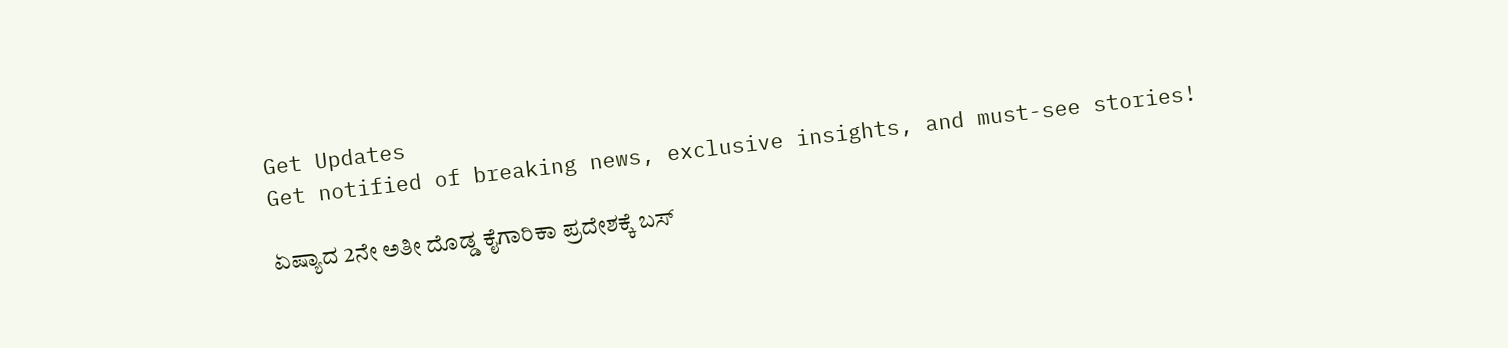Get Updates
Get notified of breaking news, exclusive insights, and must-see stories!

ಏಷ್ಯಾದ 2ನೇ ಅತೀ ದೊಡ್ಡ ಕೈಗಾರಿಕಾ ಪ್ರದೇಶಕ್ಕೆ ಬಸ್‌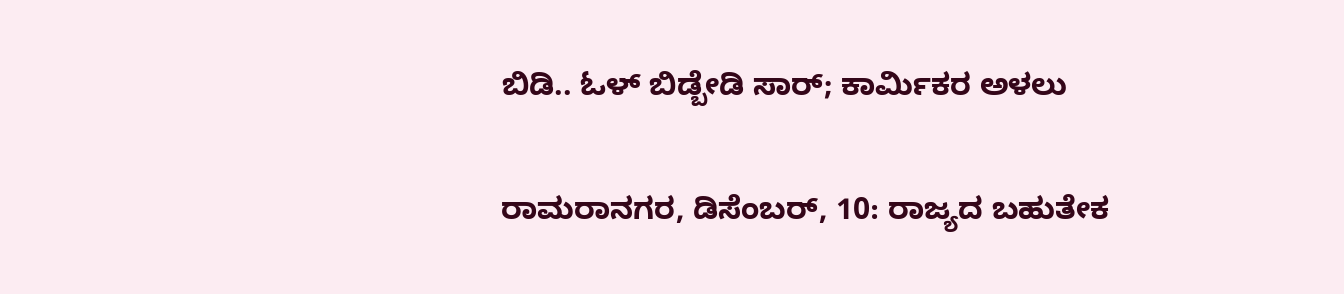ಬಿಡಿ.. ಓಳ್‌ ಬಿಡ್ಬೇಡಿ ಸಾರ್; ಕಾರ್ಮಿಕರ ಅಳಲು

ರಾಮರಾನಗರ, ಡಿಸೆಂಬರ್, 10: ರಾಜ್ಯದ ಬಹುತೇಕ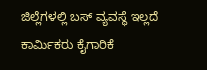ಜಿಲ್ಲೆಗಳಲ್ಲಿ ಬಸ್‌ ವ್ಯವಸ್ಥೆ ಇಲ್ಲದೆ ಕಾರ್ಮಿಕರು ಕೈಗಾರಿಕೆ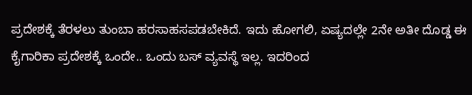ಪ್ರದೇಶಕ್ಕೆ ತೆರಳಲು ತುಂಬಾ ಹರಸಾಹಸಪಡಬೇಕಿದೆ. ಇದು ಹೋಗಲಿ, ಏಷ್ಯದಲ್ಲೇ 2ನೇ ಅತೀ ದೊಡ್ಡ ಈ ಕೈಗಾರಿಕಾ ಪ್ರದೇಶಕ್ಕೆ ಒಂದೇ.. ಒಂದು ಬಸ್‌ ವ್ಯವಸ್ಥೆ ಇಲ್ಲ. ಇದರಿಂದ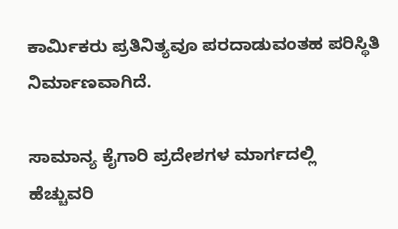ಕಾರ್ಮಿಕರು ಪ್ರತಿನಿತ್ಯವೂ ಪರದಾಡುವಂತಹ ಪರಿಸ್ಥಿತಿ ನಿರ್ಮಾಣವಾಗಿದೆ.

ಸಾಮಾನ್ಯ ಕೈಗಾರಿ ಪ್ರದೇಶಗಳ ಮಾರ್ಗದಲ್ಲಿ ಹೆಚ್ಚುವರಿ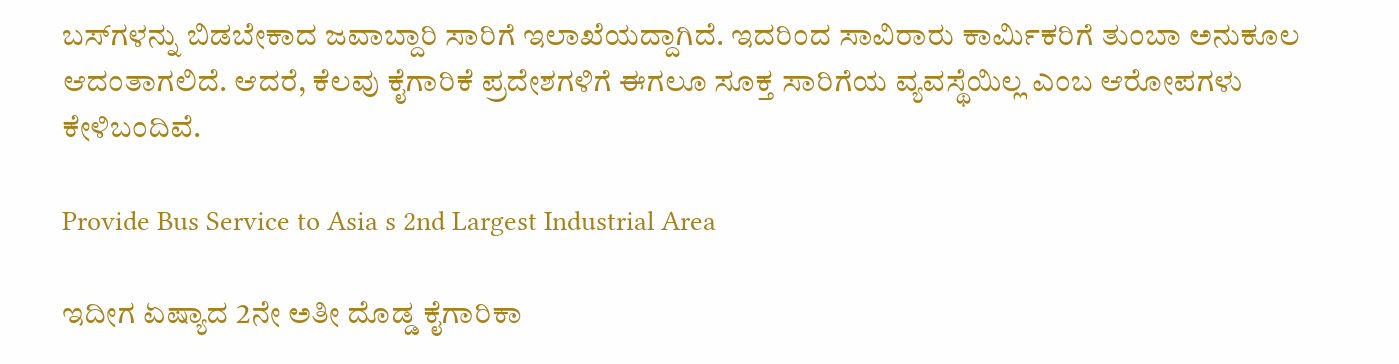ಬಸ್‌ಗಳನ್ನು ಬಿಡಬೇಕಾದ ಜವಾಬ್ದಾರಿ ಸಾರಿಗೆ ಇಲಾಖೆಯದ್ದಾಗಿದೆ. ಇದರಿಂದ ಸಾವಿರಾರು ಕಾರ್ಮಿಕರಿಗೆ ತುಂಬಾ ಅನುಕೂಲ ಆದಂತಾಗಲಿದೆ. ಆದರೆ, ಕೆಲವು ಕೈಗಾರಿಕೆ ಪ್ರದೇಶಗಳಿಗೆ ಈಗಲೂ ಸೂಕ್ತ ಸಾರಿಗೆಯ ವ್ಯವಸ್ಥೆಯಿಲ್ಲ ಎಂಬ ಆರೋಪಗಳು ಕೇಳಿಬಂದಿವೆ.

Provide Bus Service to Asia s 2nd Largest Industrial Area

ಇದೀಗ ಏಷ್ಯಾದ 2ನೇ ಅತೀ ದೊಡ್ಡ ಕೈಗಾರಿಕಾ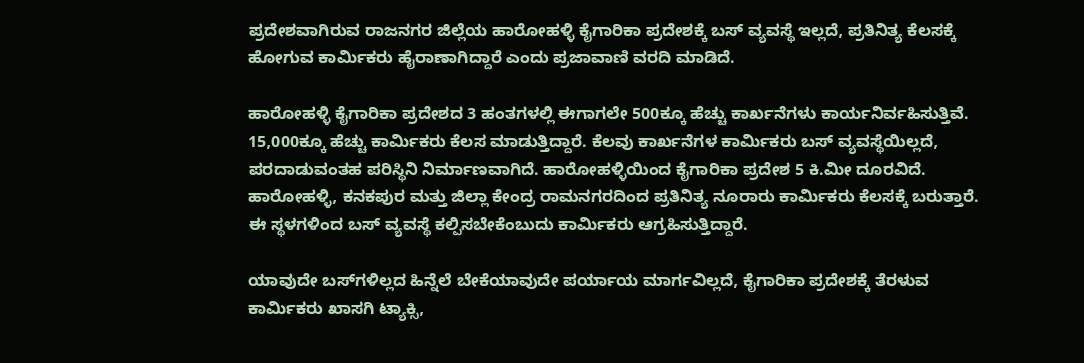ಪ್ರದೇಶವಾಗಿರುವ ರಾಜನಗರ ಜಿಲ್ಲೆಯ ಹಾರೋಹಳ್ಳಿ ಕೈಗಾರಿಕಾ ಪ್ರದೇಶಕ್ಕೆ ಬಸ್‌ ವ್ಯವಸ್ಥೆ ಇಲ್ಲದೆ, ಪ್ರತಿನಿತ್ಯ ಕೆಲಸಕ್ಕೆ ಹೋಗುವ ಕಾರ್ಮಿಕರು ಹೈರಾಣಾಗಿದ್ದಾರೆ ಎಂದು ಪ್ರಜಾವಾಣಿ ವರದಿ ಮಾಡಿದೆ.

ಹಾರೋಹಳ್ಳಿ ಕೈಗಾರಿಕಾ ಪ್ರದೇಶದ 3 ಹಂತಗಳಲ್ಲಿ ಈಗಾಗಲೇ 500ಕ್ಕೂ ಹೆಚ್ಚು ಕಾರ್ಖನೆಗಳು ಕಾರ್ಯನಿರ್ವಹಿಸುತ್ತಿವೆ. 15,000ಕ್ಕೂ ಹೆಚ್ಚು ಕಾರ್ಮಿಕರು ಕೆಲಸ ಮಾಡುತ್ತಿದ್ದಾರೆ. ಕೆಲವು ಕಾರ್ಖನೆಗಳ ಕಾರ್ಮಿಕರು ಬಸ್‌ ವ್ಯವಸ್ಥೆಯಿಲ್ಲದೆ, ಪರದಾಡುವಂತಹ ಪರಿಸ್ಥಿನಿ ನಿರ್ಮಾಣವಾಗಿದೆ. ಹಾರೋಹಳ್ಳಿಯಿಂದ ಕೈಗಾರಿಕಾ ಪ್ರದೇಶ 5 ಕಿ.ಮೀ ದೂರವಿದೆ. ಹಾರೋಹಳ್ಳಿ, ಕನಕಪುರ ಮತ್ತು ಜಿಲ್ಲಾ ಕೇಂದ್ರ ರಾಮನಗರದಿಂದ ಪ್ರತಿನಿತ್ಯ ನೂರಾರು ಕಾರ್ಮಿಕರು ಕೆಲಸಕ್ಕೆ ಬರುತ್ತಾರೆ. ಈ ಸ್ಥಳಗಳಿಂದ ಬಸ್‌ ವ್ಯವಸ್ಥೆ ಕಲ್ಪಿಸಬೇಕೆಂಬುದು ಕಾರ್ಮಿಕರು ಆಗ್ರಹಿಸುತ್ತಿದ್ದಾರೆ.

ಯಾವುದೇ ಬಸ್‌ಗಳಿಲ್ಲದ ಹಿನ್ನೆಲೆ ಬೇಕೆಯಾವುದೇ ಪರ್ಯಾಯ ಮಾರ್ಗವಿಲ್ಲದೆ, ಕೈಗಾರಿಕಾ ಪ್ರದೇಶಕ್ಕೆ ತೆರಳುವ ಕಾರ್ಮಿಕರು ಖಾಸಗಿ ಟ್ಯಾಕ್ಸಿ,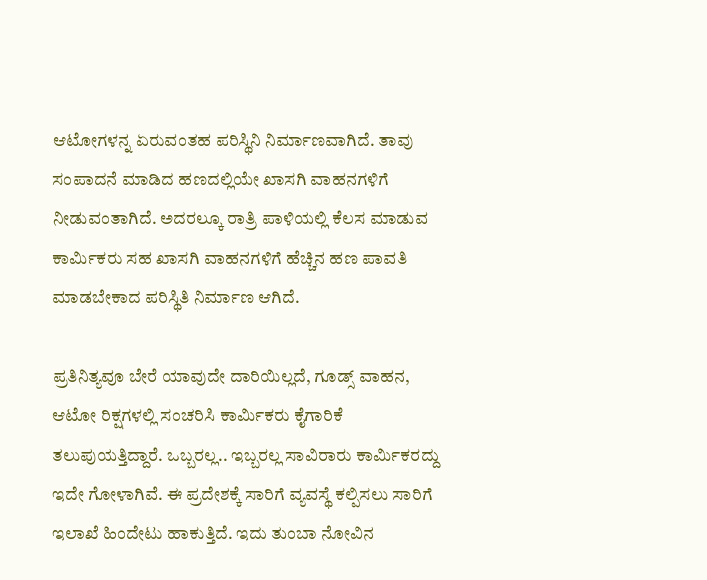ಆಟೋಗಳನ್ನ ಏರುವಂತಹ ಪರಿಸ್ಥಿನಿ ನಿರ್ಮಾಣವಾಗಿದೆ. ತಾವು ಸಂಪಾದನೆ ಮಾಡಿದ ಹಣದಲ್ಲಿಯೇ ಖಾಸಗಿ ವಾಹನಗಳಿಗೆ ನೀಡುವಂತಾಗಿದೆ. ಅದರಲ್ಕೂ ರಾತ್ರಿ ಪಾಳಿಯಲ್ಲಿ ಕೆಲಸ ಮಾಡುವ ಕಾರ್ಮಿಕರು ಸಹ ಖಾಸಗಿ ವಾಹನಗಳಿಗೆ ಹೆಚ್ಚಿನ ಹಣ ಪಾವತಿ ಮಾಡಬೇಕಾದ ಪರಿಸ್ಥಿತಿ ನಿರ್ಮಾಣ ಆಗಿದೆ.

ಪ್ರತಿನಿತ್ಯವೂ ಬೇರೆ ಯಾವುದೇ ದಾರಿಯಿಲ್ಲದೆ, ಗೂಡ್ಸ್‌ ವಾಹನ, ಆಟೋ ರಿಕ್ಷಗಳಲ್ಲಿ ಸಂಚರಿಸಿ ಕಾರ್ಮಿಕರು ಕೈಗಾರಿಕೆ ತಲುಪುಯತ್ತಿದ್ದಾರೆ. ಒಬ್ಬರಲ್ಲ.. ಇಬ್ಬರಲ್ಲ ಸಾವಿರಾರು ಕಾರ್ಮಿಕರದ್ದು ಇದೇ ಗೋಳಾಗಿವೆ. ಈ ಪ್ರದೇಶಕ್ಕೆ ಸಾರಿಗೆ ವ್ಯವಸ್ಥೆ ಕಲ್ಪಿಸಲು ಸಾರಿಗೆ ಇಲಾಖೆ ಹಿಂದೇಟು ಹಾಕುತ್ತಿದೆ. ಇದು ತುಂಬಾ ನೋವಿನ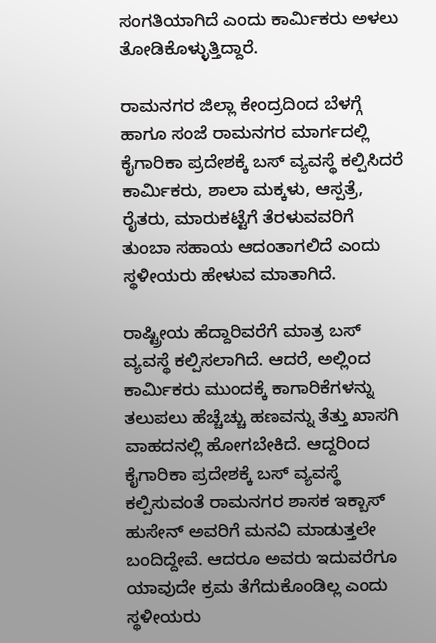ಸಂಗತಿಯಾಗಿದೆ ಎಂದು ಕಾರ್ಮಿಕರು ಅಳಲು ತೋಡಿಕೊಳ್ಳುತ್ತಿದ್ದಾರೆ.

ರಾಮನಗರ ಜಿಲ್ಲಾ ಕೇಂದ್ರದಿಂದ ಬೆಳಗ್ಗೆ ಹಾಗೂ ಸಂಜೆ ರಾಮನಗರ ಮಾರ್ಗದಲ್ಲಿ ಕೈಗಾರಿಕಾ ಪ್ರದೇಶಕ್ಕೆ ಬಸ್‌ ವ್ಯವಸ್ಥೆ ಕಲ್ಪಿಸಿದರೆ ಕಾರ್ಮಿಕರು, ಶಾಲಾ ಮಕ್ಕಳು, ಆಸ್ಪತ್ರೆ, ರೈತರು, ಮಾರುಕಟ್ಟೆಗೆ ತೆರಳುವವರಿಗೆ ತುಂಬಾ ಸಹಾಯ ಆದಂತಾಗಲಿದೆ ಎಂದು ಸ್ಥಳೀಯರು ಹೇಳುವ ಮಾತಾಗಿದೆ.

ರಾಷ್ಟ್ರೀಯ ಹೆದ್ದಾರಿವರೆಗೆ ಮಾತ್ರ ಬಸ್‌ ವ್ಯವಸ್ಥೆ ಕಲ್ಪಿಸಲಾಗಿದೆ. ಆದರೆ, ಅಲ್ಲಿಂದ ಕಾರ್ಮಿಕರು ಮುಂದಕ್ಕೆ ಕಾಗಾರಿಕೆಗಳನ್ನು ತಲುಪಲು ಹೆಚ್ಚೆಚ್ಚು ಹಣವನ್ನು ತೆತ್ತು ಖಾಸಗಿ ವಾಹದನಲ್ಲಿ ಹೋಗಬೇಕಿದೆ. ಆದ್ದರಿಂದ ಕೈಗಾರಿಕಾ ಪ್ರದೇಶಕ್ಕೆ ಬಸ್‌ ವ್ಯವಸ್ಥೆ ಕಲ್ಪಿಸುವಂತೆ ರಾಮನಗರ ಶಾಸಕ ಇಕ್ಬಾಸ್‌ ಹುಸೇನ್‌ ಅವರಿಗೆ ಮನವಿ ಮಾಡುತ್ತಲೇ ಬಂದಿದ್ದೇವೆ. ಆದರೂ ಅವರು ಇದುವರೆಗೂ ಯಾವುದೇ ಕ್ರಮ ತೆಗೆದುಕೊಂಡಿಲ್ಲ ಎಂದು ಸ್ಥಳೀಯರು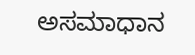ಅಸಮಾಧಾನ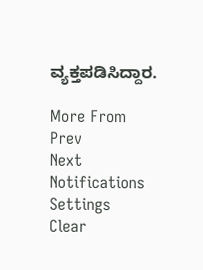ವ್ಯಕ್ತಪಡಿಸಿದ್ದಾರ.

More From
Prev
Next
Notifications
Settings
Clear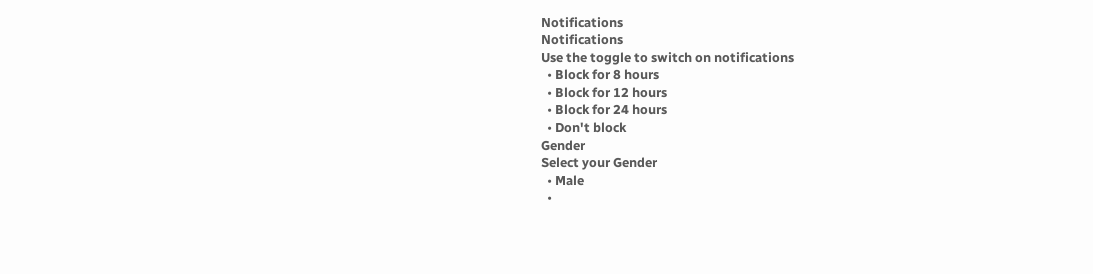Notifications
Notifications
Use the toggle to switch on notifications
  • Block for 8 hours
  • Block for 12 hours
  • Block for 24 hours
  • Don't block
Gender
Select your Gender
  • Male
  •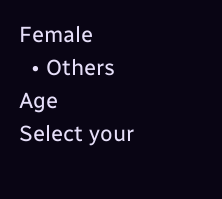Female
  • Others
Age
Select your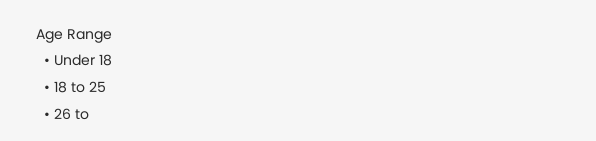Age Range
  • Under 18
  • 18 to 25
  • 26 to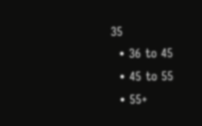35
  • 36 to 45
  • 45 to 55
  • 55+